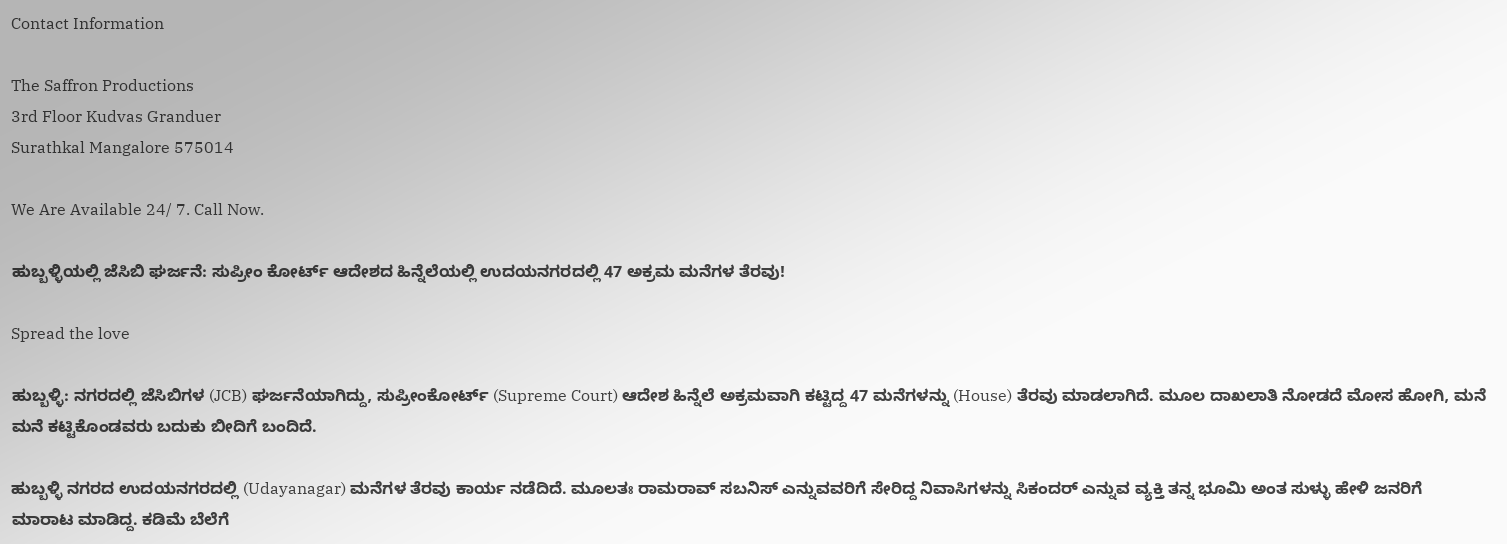Contact Information

The Saffron Productions
3rd Floor Kudvas Granduer
Surathkal Mangalore 575014

We Are Available 24/ 7. Call Now.

ಹುಬ್ಬಳ್ಳಿಯಲ್ಲಿ ಜೆಸಿಬಿ ಘರ್ಜನೆ: ಸುಪ್ರೀಂ ಕೋರ್ಟ್ ಆದೇಶದ ಹಿನ್ನೆಲೆಯಲ್ಲಿ ಉದಯನಗರದಲ್ಲಿ 47 ಅಕ್ರಮ ಮನೆಗಳ ತೆರವು!

Spread the love

ಹುಬ್ಬಳ್ಳಿ: ನಗರದಲ್ಲಿ ಜೆಸಿಬಿಗಳ (JCB) ಘರ್ಜನೆಯಾಗಿದ್ದು, ಸುಪ್ರೀಂಕೋರ್ಟ್ (Supreme Court) ಆದೇಶ ಹಿನ್ನೆಲೆ ಅಕ್ರಮವಾಗಿ ಕಟ್ಟಿದ್ದ 47 ಮನೆಗಳನ್ನು (House) ತೆರವು ಮಾಡಲಾಗಿದೆ. ಮೂಲ ದಾಖಲಾತಿ ನೋಡದೆ ಮೋಸ ಹೋಗಿ, ಮನೆ ಮನೆ ಕಟ್ಟಿಕೊಂಡವರು ಬದುಕು ಬೀದಿಗೆ ಬಂದಿದೆ.

ಹುಬ್ಬಳ್ಳಿ ನಗರದ ಉದಯನಗರದಲ್ಲಿ (Udayanagar) ಮನೆಗಳ ತೆರವು ಕಾರ್ಯ ನಡೆದಿದೆ. ಮೂಲತಃ ರಾಮರಾವ್ ಸಬನಿಸ್ ಎನ್ನುವವರಿಗೆ ಸೇರಿದ್ದ ನಿವಾಸಿಗಳನ್ನು ಸಿಕಂದರ್ ಎನ್ನುವ ವ್ಯಕ್ತಿ ತನ್ನ ಭೂಮಿ ಅಂತ ಸುಳ್ಳು ಹೇಳಿ ಜನರಿಗೆ ಮಾರಾಟ ಮಾಡಿದ್ದ. ಕಡಿಮೆ ಬೆಲೆಗೆ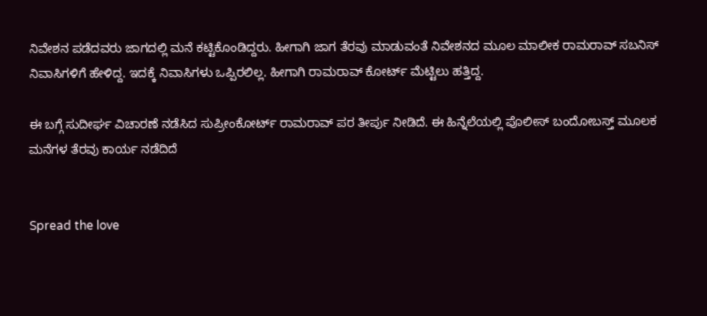ನಿವೇಶನ ಪಡೆದವರು ಜಾಗದಲ್ಲಿ ಮನೆ ಕಟ್ಟಿಕೊಂಡಿದ್ದರು. ಹೀಗಾಗಿ ಜಾಗ ತೆರವು ಮಾಡುವಂತೆ ನಿವೇಶನದ ಮೂಲ ಮಾಲೀಕ ರಾಮರಾವ್ ಸಬನಿಸ್ ನಿವಾಸಿಗಳಿಗೆ ಹೇಳಿದ್ದ. ಇದಕ್ಕೆ ನಿವಾಸಿಗಳು ಒಪ್ಪಿರಲಿಲ್ಲ. ಹೀಗಾಗಿ ರಾಮರಾವ್ ಕೋರ್ಟ್ ಮೆಟ್ಟಿಲು ಹತ್ತಿದ್ದ.

ಈ ಬಗ್ಗೆ ಸುದೀರ್ಘ ವಿಚಾರಣೆ ನಡೆಸಿದ ಸುಪ್ರೀಂಕೋರ್ಟ್ ರಾಮರಾವ್ ಪರ ತೀರ್ಪು ನೀಡಿದೆ. ಈ ಹಿನ್ನೆಲೆಯಲ್ಲಿ ಪೊಲೀಸ್ ಬಂದೋಬಸ್ತ್ ಮೂಲಕ ಮನೆಗಳ ತೆರವು ಕಾರ್ಯ ನಡೆದಿದೆ


Spread the love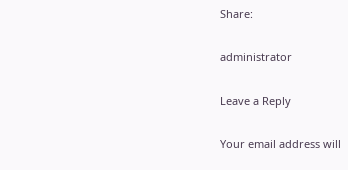Share:

administrator

Leave a Reply

Your email address will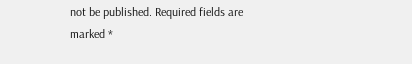not be published. Required fields are marked *